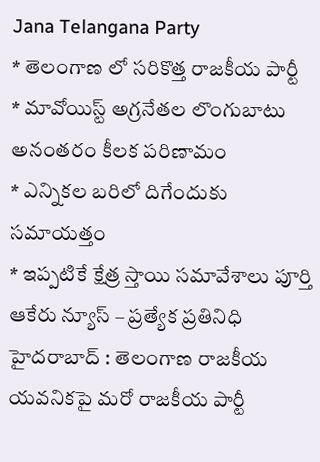Jana Telangana Party
* తెలంగాణ లో సరికొత్త రాజకీయ పార్టీ
* మావోయిస్ట్ అగ్రనేతల లొంగుబాటు అనంతరం కీలక పరిణామం
* ఎన్నికల బరిలో దిగేందుకు సమాయత్తం
* ఇప్పటికే క్షేత్ర స్తాయి సమావేశాలు పూర్తి
ఆకేరు న్యూస్ – ప్రత్యేక ప్రతినిధి
హైదరాబాద్ : తెలంగాణ రాజకీయ యవనికపై మరో రాజకీయ పార్టీ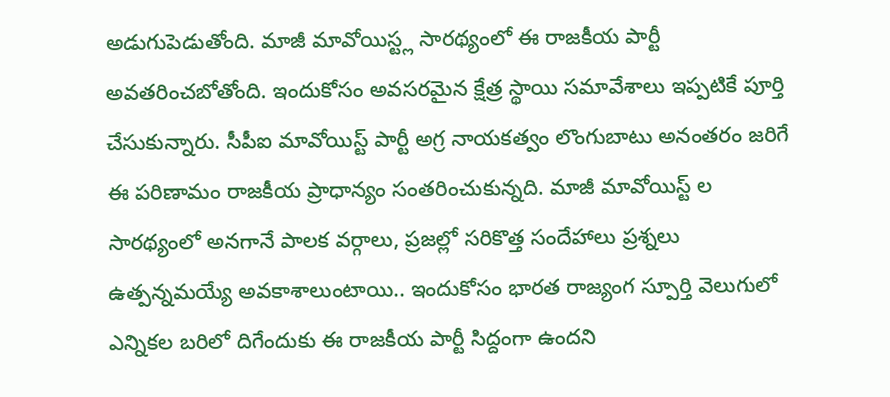అడుగుపెడుతోంది. మాజీ మావోయిస్ట్ల సారథ్యంలో ఈ రాజకీయ పార్టీ అవతరించబోతోంది. ఇందుకోసం అవసరమైన క్షేత్ర స్థాయి సమావేశాలు ఇప్పటికే పూర్తి చేసుకున్నారు. సీపీఐ మావోయిస్ట్ పార్టీ అగ్ర నాయకత్వం లొంగుబాటు అనంతరం జరిగే ఈ పరిణామం రాజకీయ ప్రాధాన్యం సంతరించుకున్నది. మాజీ మావోయిస్ట్ ల సారథ్యంలో అనగానే పాలక వర్గాలు, ప్రజల్లో సరికొత్త సందేహాలు ప్రశ్నలు ఉత్పన్నమయ్యే అవకాశాలుంటాయి.. ఇందుకోసం భారత రాజ్యంగ స్పూర్తి వెలుగులో ఎన్నికల బరిలో దిగేందుకు ఈ రాజకీయ పార్టీ సిద్దంగా ఉందని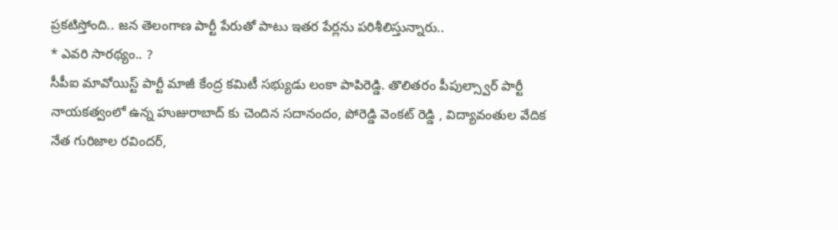ప్రకటిస్తోంది.. జన తెలంగాణ పార్టీ పేరుతో పాటు ఇతర పేర్లను పరిశీలిస్తున్నారు..
* ఎవరి సారథ్యం.. ?
సీపీఐ మావోయిస్ట్ పార్టీ మాజీ కేంద్ర కమిటీ సభ్యుడు లంకా పాపిరెడ్డి. తొలితరం పీపుల్స్వార్ పార్టీ నాయకత్వంలో ఉన్న హుజురాబాద్ కు చెందిన సదానందం, పోరెడ్డి వెంకట్ రెడ్డి , విద్యావంతుల వేదిక నేత గురిజాల రవిందర్,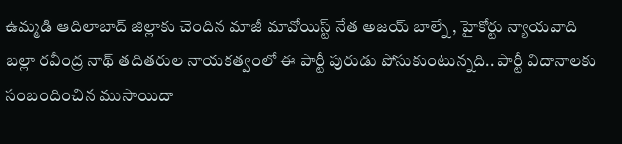ఉమ్మడి ఆదిలాబాద్ జిల్లాకు చెందిన మాజీ మావోయిస్ట్ నేత అజయ్ బాల్నే , హైకోర్టు న్యాయవాది బల్లా రవీంద్ర నాథ్ తదితరుల నాయకత్వంలో ఈ పార్టీ పురుడు పోసుకుంటున్నది.. పార్టీ విదానాలకు సంబందించిన ముసాయిదా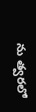ను త్వరలో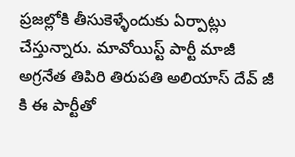ప్రజల్లోకి తీసుకెళ్ళేందుకు ఏర్పాట్లు చేస్తున్నారు. మావోయిస్ట్ పార్టీ మాజీ అగ్రనేత తిపిరి తిరుపతి అలియాస్ దేవ్ జీ కి ఈ పార్టీతో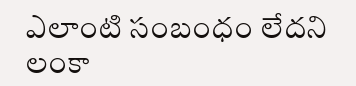ఎలాంటి సంబంధం లేదని లంకా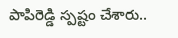పాపిరెడ్డి స్పష్టం చేశారు..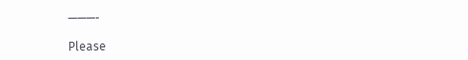———-

Please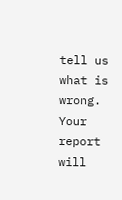tell us what is wrong. Your report will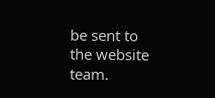be sent to the website team.